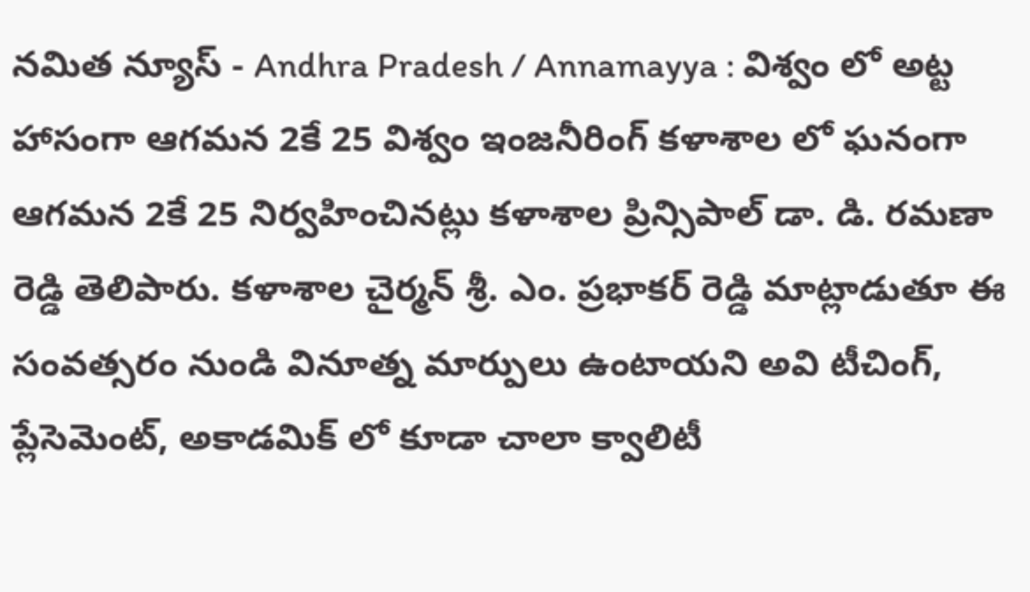నమిత న్యూస్ - Andhra Pradesh / Annamayya : విశ్వం లో అట్ట హాసంగా ఆగమన 2కే 25 విశ్వం ఇంజనీరింగ్ కళాశాల లో ఘనంగా ఆగమన 2కే 25 నిర్వహించినట్లు కళాశాల ప్రిన్సిపాల్ డా. డి. రమణా రెడ్డి తెలిపారు. కళాశాల చైర్మన్ శ్రీ. ఎం. ప్రభాకర్ రెడ్డి మాట్లాడుతూ ఈ సంవత్సరం నుండి వినూత్న మార్పులు ఉంటాయని అవి టీచింగ్, ప్లేసెమెంట్, అకాడమిక్ లో కూడా చాలా క్వాలిటీ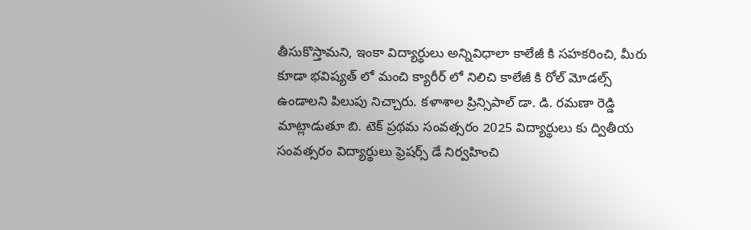తీసుకొస్తామని, ఇంకా విద్యార్థులు అన్నివిధాలా కాలేజీ కి సహకరించి, మీరు కూడా భవిష్యత్ లో మంచి క్యారీర్ లో నిలిచి కాలేజీ కి రోల్ మోడల్స్ ఉండాలని పిలుపు నిచ్చారు. కళాశాల ప్రిన్సిపాల్ డా. డి. రమణా రెడ్డి మాట్లాడుతూ బి. టెక్ ప్రథమ సంవత్సరం 2025 విద్యార్థులు కు ద్వితీయ సంవత్సరం విద్యార్థులు ఫ్రెషర్స్ డే నిర్వహించి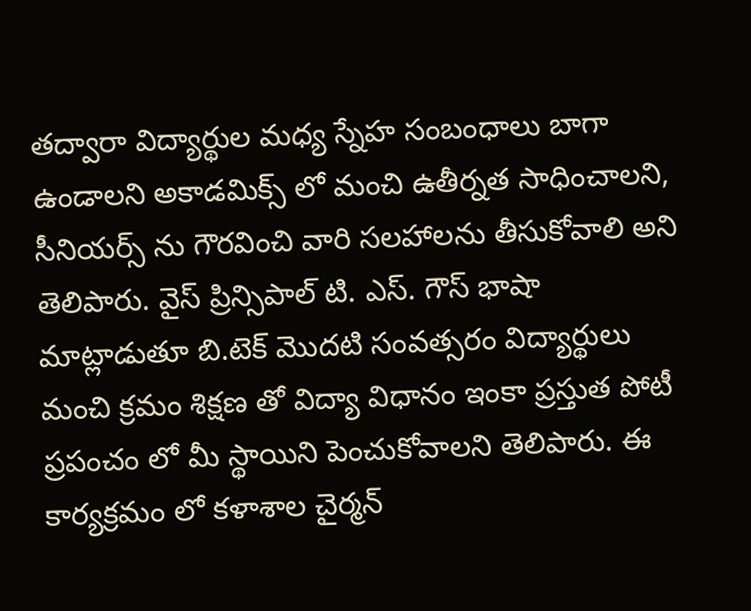తద్వారా విద్యార్థుల మధ్య స్నేహ సంబంధాలు బాగా ఉండాలని అకాడమిక్స్ లో మంచి ఉతీర్నత సాధించాలని, సీనియర్స్ ను గౌరవించి వారి సలహాలను తీసుకోవాలి అని తెలిపారు. వైస్ ప్రిన్సిపాల్ టి. ఎస్. గౌస్ భాషా మాట్లాడుతూ బి.టెక్ మొదటి సంవత్సరం విద్యార్థులు మంచి క్రమం శిక్షణ తో విద్యా విధానం ఇంకా ప్రస్తుత పోటీ ప్రపంచం లో మీ స్థాయిని పెంచుకోవాలని తెలిపారు. ఈ కార్యక్రమం లో కళాశాల చైర్మన్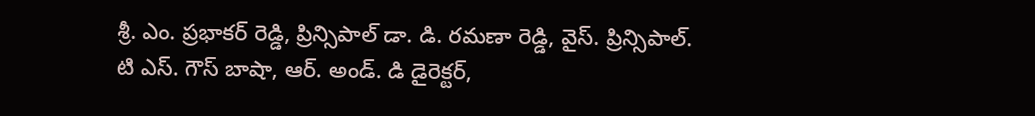శ్రీ. ఎం. ప్రభాకర్ రెడ్డి, ప్రిన్సిపాల్ డా. డి. రమణా రెడ్డి, వైస్. ప్రిన్సిపాల్. టి ఎస్. గౌస్ బాషా, ఆర్. అండ్. డి డైరెక్టర్,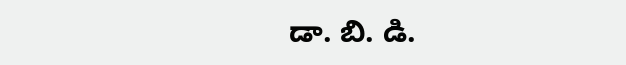డా. బి. డి.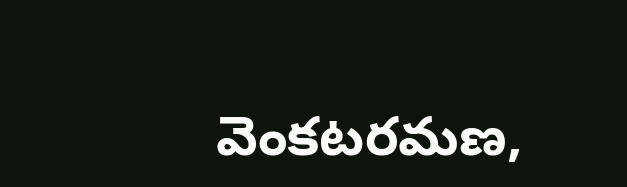వెంకటరమణ,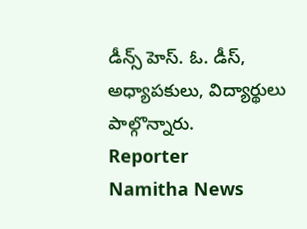డీన్స్ హెస్. ఓ. డీస్, అధ్యాపకులు, విద్యార్థులు పాల్గొన్నారు.
Reporter
Namitha News